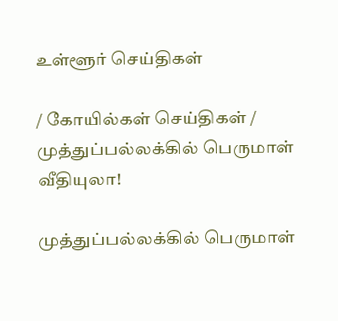உள்ளூர் செய்திகள்

/ கோயில்கள் செய்திகள் / முத்துப்பல்லக்கில் பெருமாள் வீதியுலா!

முத்துப்பல்லக்கில் பெருமாள்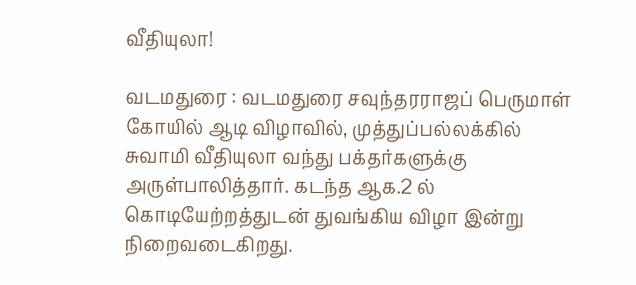வீதியுலா!

வடமதுரை : வடமதுரை சவுந்தரராஜப் பெருமாள் கோயில் ஆடி விழாவில், முத்துப்பல்லக்கில் சுவாமி வீதியுலா வந்து பக்தர்களுக்கு அருள்பாலித்தார். கடந்த ஆக.2 ல் கொடியேற்றத்துடன் துவங்கிய விழா இன்று நிறைவடைகிறது.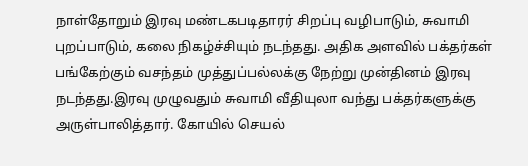நாள்தோறும் இரவு மண்டகபடிதாரர் சிறப்பு வழிபாடும், சுவாமி புறப்பாடும், கலை நிகழ்ச்சியும் நடந்தது. அதிக அளவில் பக்தர்கள் பங்கேற்கும் வசந்தம் முத்துப்பல்லக்கு நேற்று முன்தினம் இரவு நடந்தது.இரவு முழுவதும் சுவாமி வீதியுலா வந்து பக்தர்களுக்கு அருள்பாலித்தார். கோயில் செயல்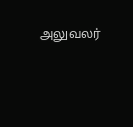அலுவலர்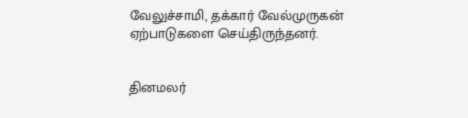வேலுச்சாமி, தக்கார் வேல்முருகன் ஏற்பாடுகளை செய்திருந்தனர்.


தினமலர்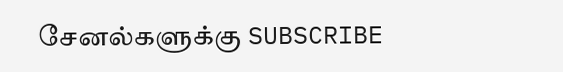சேனல்களுக்கு SUBSCRIBE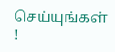செய்யுங்கள் !